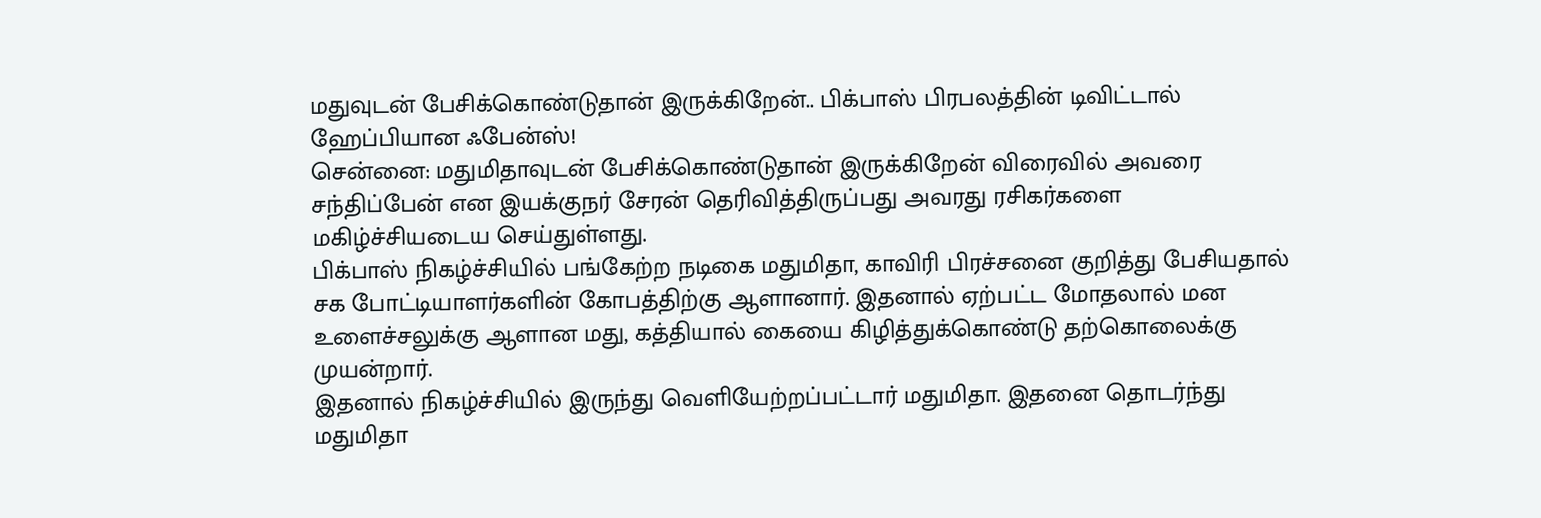மதுவுடன் பேசிக்கொண்டுதான் இருக்கிறேன்.. பிக்பாஸ் பிரபலத்தின் டிவிட்டால் ஹேப்பியான ஃபேன்ஸ்!
சென்னை: மதுமிதாவுடன் பேசிக்கொண்டுதான் இருக்கிறேன் விரைவில் அவரை சந்திப்பேன் என இயக்குநர் சேரன் தெரிவித்திருப்பது அவரது ரசிகர்களை மகிழ்ச்சியடைய செய்துள்ளது.
பிக்பாஸ் நிகழ்ச்சியில் பங்கேற்ற நடிகை மதுமிதா, காவிரி பிரச்சனை குறித்து பேசியதால் சக போட்டியாளர்களின் கோபத்திற்கு ஆளானார். இதனால் ஏற்பட்ட மோதலால் மன உளைச்சலுக்கு ஆளான மது, கத்தியால் கையை கிழித்துக்கொண்டு தற்கொலைக்கு முயன்றார்.
இதனால் நிகழ்ச்சியில் இருந்து வெளியேற்றப்பட்டார் மதுமிதா. இதனை தொடர்ந்து மதுமிதா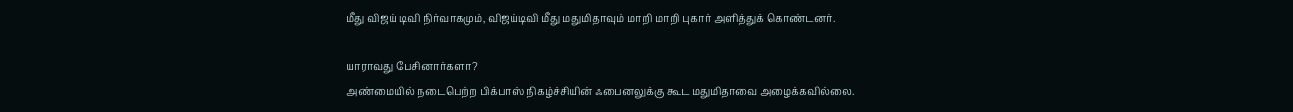மீது விஜய் டிவி நிர்வாகமும், விஜய்டிவி மீது மதுமிதாவும் மாறி மாறி புகார் அளித்துக் கொண்டனர்.

யாராவது பேசினார்களா?
அண்மையில் நடைபெற்ற பிக்பாஸ் நிகழ்ச்சியின் ஃபைனலுக்கு கூட மதுமிதாவை அழைக்கவில்லை.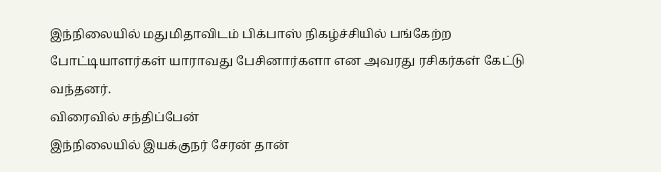இந்நிலையில் மதுமிதாவிடம் பிக்பாஸ் நிகழ்ச்சியில் பங்கேற்ற போட்டியாளர்கள் யாராவது பேசினார்களா என அவரது ரசிகர்கள் கேட்டு வந்தனர்.
விரைவில் சந்திப்பேன்
இந்நிலையில் இயக்குநர் சேரன் தான்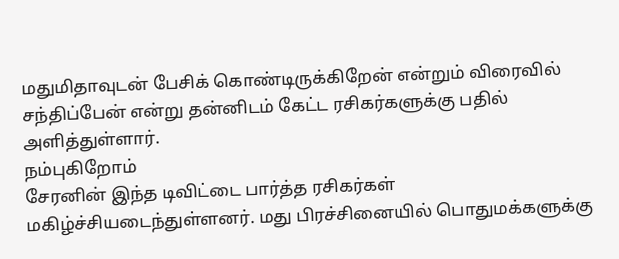மதுமிதாவுடன் பேசிக் கொண்டிருக்கிறேன் என்றும் விரைவில் சந்திப்பேன் என்று தன்னிடம் கேட்ட ரசிகர்களுக்கு பதில் அளித்துள்ளார்.
நம்புகிறோம்
சேரனின் இந்த டிவிட்டை பார்த்த ரசிகர்கள் மகிழ்ச்சியடைந்துள்ளனர். மது பிரச்சினையில் பொதுமக்களுக்கு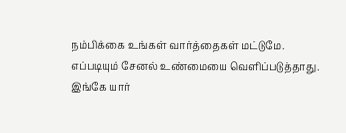நம்பிக்கை உங்கள் வார்த்தைகள் மட்டுமே. எப்படியும் சேனல் உண்மையை வெளிப்படுத்தாது. இங்கே யார்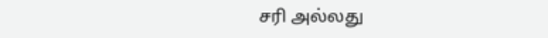சரி அல்லது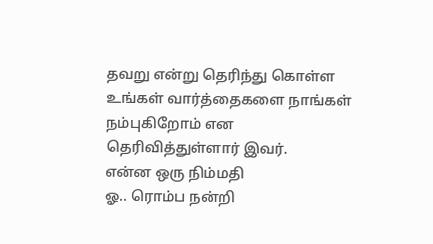தவறு என்று தெரிந்து கொள்ள உங்கள் வார்த்தைகளை நாங்கள் நம்புகிறோம் என தெரிவித்துள்ளார் இவர்.
என்ன ஒரு நிம்மதி
ஓ.. ரொம்ப நன்றி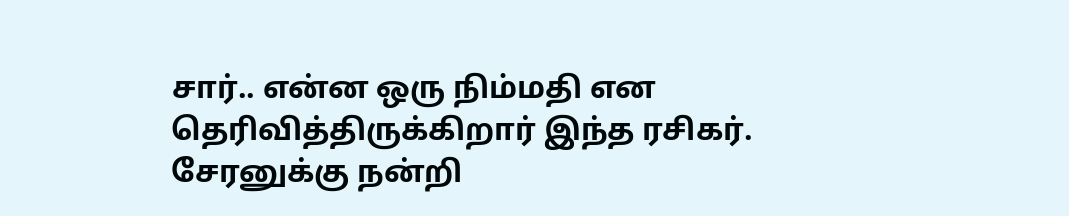சார்.. என்ன ஒரு நிம்மதி என தெரிவித்திருக்கிறார் இந்த ரசிகர்.
சேரனுக்கு நன்றி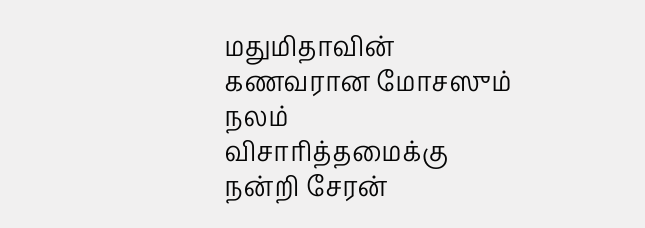மதுமிதாவின் கணவரான மோசஸும் நலம் விசாரித்தமைக்கு நன்றி சேரன்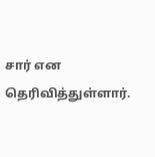சார் என தெரிவித்துள்ளார்.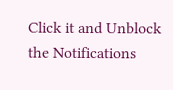Click it and Unblock the Notifications